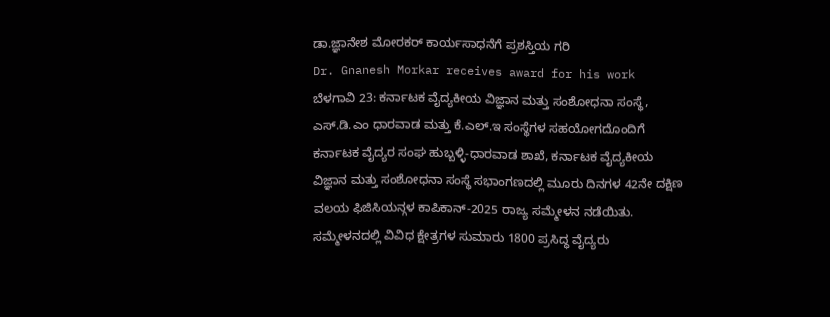ಡಾ.ಜ್ಞಾನೇಶ ಮೋರಕರ್ ಕಾರ್ಯಸಾಧನೆಗೆ ಪ್ರಶಸ್ತಿಯ ಗರಿ
Dr. Gnanesh Morkar receives award for his work
ಬೆಳಗಾವಿ 23: ಕರ್ನಾಟಕ ವೈದ್ಯಕೀಯ ವಿಜ್ಞಾನ ಮತ್ತು ಸಂಶೋಧನಾ ಸಂಸ್ಥೆ, ಎಸ್.ಡಿ.ಎಂ ಧಾರವಾಡ ಮತ್ತು ಕೆ.ಎಲ್.ಇ ಸಂಸ್ಥೆಗಳ ಸಹಯೋಗದೊಂದಿಗೆ ಕರ್ನಾಟಕ ವೈದ್ಯರ ಸಂಘ ಹುಬ್ಬಳ್ಳಿ-ಧಾರವಾಡ ಶಾಖೆ, ಕರ್ನಾಟಕ ವೈದ್ಯಕೀಯ ವಿಜ್ಞಾನ ಮತ್ತು ಸಂಶೋಧನಾ ಸಂಸ್ಥೆ ಸಭಾಂಗಣದಲ್ಲಿ ಮೂರು ದಿನಗಳ 42ನೇ ದಕ್ಷಿಣ ವಲಯ ಫಿಜಿಸಿಯನ್ಗಳ ಕಾಪಿಕಾನ್-2025 ರಾಜ್ಯ ಸಮ್ಮೇಳನ ನಡೆಯಿತು.
ಸಮ್ಮೇಳನದಲ್ಲಿ ವಿವಿಧ ಕ್ಷೇತ್ರಗಳ ಸುಮಾರು 1800 ಪ್ರಸಿದ್ಧ ವೈದ್ಯರು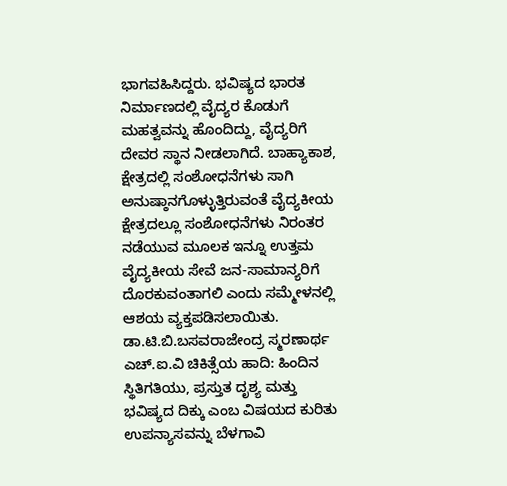ಭಾಗವಹಿಸಿದ್ದರು. ಭವಿಷ್ಯದ ಭಾರತ ನಿರ್ಮಾಣದಲ್ಲಿ ವೈದ್ಯರ ಕೊಡುಗೆ ಮಹತ್ವವನ್ನು ಹೊಂದಿದ್ದು, ವೈದ್ಯರಿಗೆ ದೇವರ ಸ್ಥಾನ ನೀಡಲಾಗಿದೆ. ಬಾಹ್ಯಾಕಾಶ, ಕ್ಷೇತ್ರದಲ್ಲಿ ಸಂಶೋಧನೆಗಳು ಸಾಗಿ ಅನುಷ್ಠಾನಗೊಳ್ಳುತ್ತಿರುವಂತೆ ವೈದ್ಯಕೀಯ ಕ್ಷೇತ್ರದಲ್ಲೂ ಸಂಶೋಧನೆಗಳು ನಿರಂತರ ನಡೆಯುವ ಮೂಲಕ ಇನ್ನೂ ಉತ್ತಮ ವೈದ್ಯಕೀಯ ಸೇವೆ ಜನ-ಸಾಮಾನ್ಯರಿಗೆ ದೊರಕುವಂತಾಗಲಿ ಎಂದು ಸಮ್ಮೇಳನಲ್ಲಿ ಆಶಯ ವ್ಯಕ್ತಪಡಿಸಲಾಯಿತು.
ಡಾ.ಟಿ.ಬಿ.ಬಸವರಾಜೇಂದ್ರ ಸ್ಮರಣಾರ್ಥ ಎಚ್.ಐ.ವಿ ಚಿಕಿತ್ಸೆಯ ಹಾದಿ: ಹಿಂದಿನ ಸ್ಥಿತಿಗತಿಯು, ಪ್ರಸ್ತುತ ದೃಶ್ಯ ಮತ್ತು ಭವಿಷ್ಯದ ದಿಕ್ಕು ಎಂಬ ವಿಷಯದ ಕುರಿತು ಉಪನ್ಯಾಸವನ್ನು ಬೆಳಗಾವಿ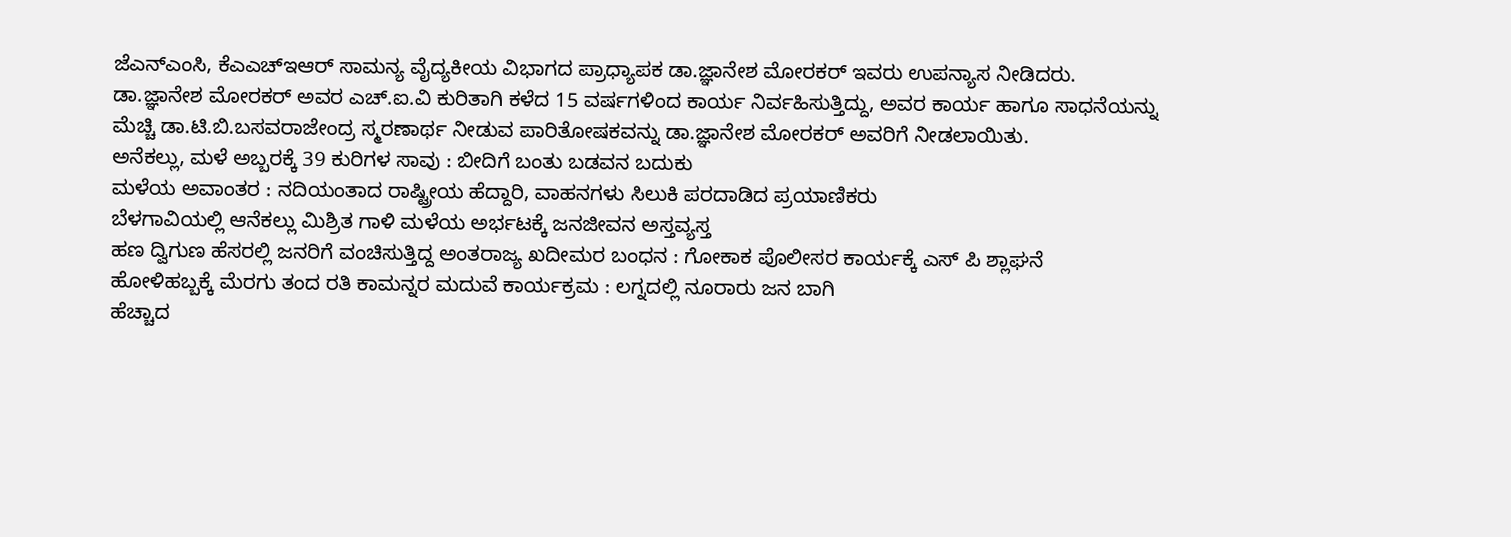ಜೆಎನ್ಎಂಸಿ, ಕೆಎಎಚ್ಇಆರ್ ಸಾಮನ್ಯ ವೈದ್ಯಕೀಯ ವಿಭಾಗದ ಪ್ರಾಧ್ಯಾಪಕ ಡಾ.ಜ್ಞಾನೇಶ ಮೋರಕರ್ ಇವರು ಉಪನ್ಯಾಸ ನೀಡಿದರು.
ಡಾ.ಜ್ಞಾನೇಶ ಮೋರಕರ್ ಅವರ ಎಚ್.ಐ.ವಿ ಕುರಿತಾಗಿ ಕಳೆದ 15 ವರ್ಷಗಳಿಂದ ಕಾರ್ಯ ನಿರ್ವಹಿಸುತ್ತಿದ್ದು, ಅವರ ಕಾರ್ಯ ಹಾಗೂ ಸಾಧನೆಯನ್ನು ಮೆಚ್ಚಿ ಡಾ.ಟಿ.ಬಿ.ಬಸವರಾಜೇಂದ್ರ ಸ್ಮರಣಾರ್ಥ ನೀಡುವ ಪಾರಿತೋಷಕವನ್ನು ಡಾ.ಜ್ಞಾನೇಶ ಮೋರಕರ್ ಅವರಿಗೆ ನೀಡಲಾಯಿತು.
ಅನೆಕಲ್ಲು, ಮಳೆ ಅಬ್ಬರಕ್ಕೆ 39 ಕುರಿಗಳ ಸಾವು : ಬೀದಿಗೆ ಬಂತು ಬಡವನ ಬದುಕು
ಮಳೆಯ ಅವಾಂತರ : ನದಿಯಂತಾದ ರಾಷ್ಟ್ರೀಯ ಹೆದ್ದಾರಿ, ವಾಹನಗಳು ಸಿಲುಕಿ ಪರದಾಡಿದ ಪ್ರಯಾಣಿಕರು
ಬೆಳಗಾವಿಯಲ್ಲಿ ಆನೆಕಲ್ಲು ಮಿಶ್ರಿತ ಗಾಳಿ ಮಳೆಯ ಅರ್ಭಟಕ್ಕೆ ಜನಜೀವನ ಅಸ್ತವ್ಯಸ್ತ
ಹಣ ದ್ವಿಗುಣ ಹೆಸರಲ್ಲಿ ಜನರಿಗೆ ವಂಚಿಸುತ್ತಿದ್ದ ಅಂತರಾಜ್ಯ ಖದೀಮರ ಬಂಧನ : ಗೋಕಾಕ ಪೊಲೀಸರ ಕಾರ್ಯಕ್ಕೆ ಎಸ್ ಪಿ ಶ್ಲಾಘನೆ
ಹೋಳಿಹಬ್ಬಕ್ಕೆ ಮೆರಗು ತಂದ ರತಿ ಕಾಮನ್ನರ ಮದುವೆ ಕಾರ್ಯಕ್ರಮ : ಲಗ್ನದಲ್ಲಿ ನೂರಾರು ಜನ ಬಾಗಿ
ಹೆಚ್ಚಾದ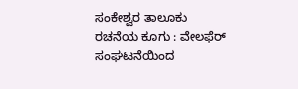ಸಂಕೇಶ್ವರ ತಾಲೂಕು ರಚನೆಯ ಕೂಗು : ವೇಲಫೆರ್ ಸಂಘಟನೆಯಿಂದ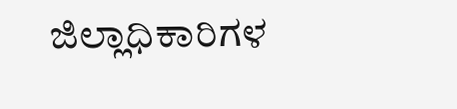ಜಿಲ್ಲಾಧಿಕಾರಿಗಳ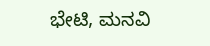ಭೇಟಿ, ಮನವಿ